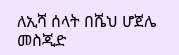ለኢሻ ሰላት በሼህ ሆጀሌ መስጂድ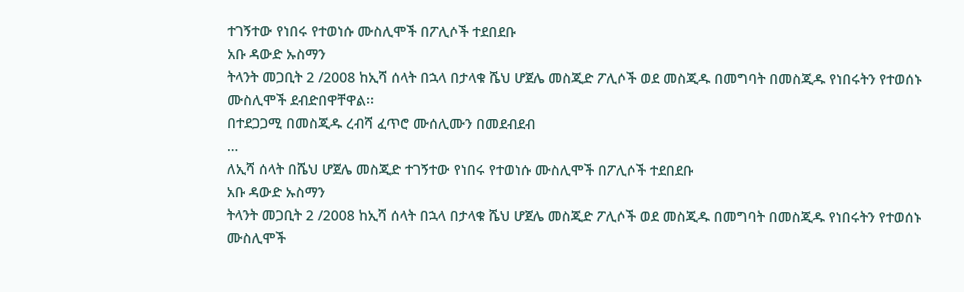ተገኝተው የነበሩ የተወነሱ ሙስሊሞች በፖሊሶች ተደበደቡ
አቡ ዳውድ ኡስማን
ትላንት መጋቢት 2 /2008 ከኢሻ ሰላት በኋላ በታላቁ ሼህ ሆጀሌ መስጂድ ፖሊሶች ወደ መስጂዱ በመግባት በመስጂዱ የነበሩትን የተወሰኑ ሙስሊሞች ደብድበዋቸዋል፡፡
በተደጋጋሚ በመስጂዱ ረብሻ ፈጥሮ ሙሰሊሙን በመደብደብ
…
ለኢሻ ሰላት በሼህ ሆጀሌ መስጂድ ተገኝተው የነበሩ የተወነሱ ሙስሊሞች በፖሊሶች ተደበደቡ
አቡ ዳውድ ኡስማን
ትላንት መጋቢት 2 /2008 ከኢሻ ሰላት በኋላ በታላቁ ሼህ ሆጀሌ መስጂድ ፖሊሶች ወደ መስጂዱ በመግባት በመስጂዱ የነበሩትን የተወሰኑ ሙስሊሞች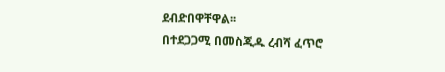ደብድበዋቸዋል፡፡
በተደጋጋሚ በመስጂዱ ረብሻ ፈጥሮ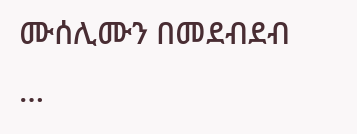ሙሰሊሙን በመደብደብ
…